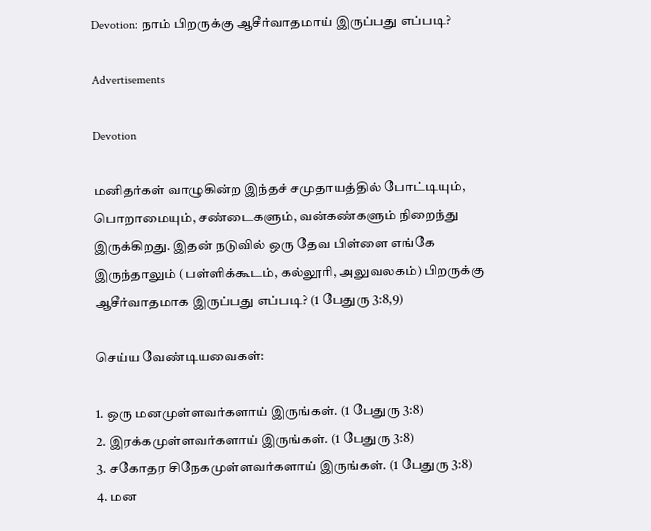Devotion: நாம் பிறருக்கு ஆசீர்வாதமாய் இருப்பது எப்படி?

Advertisements

Devotion

மனிதர்கள் வாழுகின்ற இந்தச் சமுதாயத்தில் போட்டியும், பொறாமையும், சண்டைகளும், வன்கண்களும் நிறைந்து இருக்கிறது. இதன் நடுவில் ஒரு தேவ பிள்ளை எங்கே இருந்தாலும் (பள்ளிக்கூடம், கல்லூரி, அலுவலகம்) பிறருக்கு ஆசீர்வாதமாக இருப்பது எப்படி? (1 பேதுரு 3:8,9)

செய்ய வேண்டியவைகள்:

1. ஒரு மனமுள்ளவர்களாய் இருங்கள். (1 பேதுரு 3:8)
2. இரக்கமுள்ளவர்களாய் இருங்கள். (1 பேதுரு 3:8)
3. சகோதர சிநேகமுள்ளவர்களாய் இருங்கள். (1 பேதுரு 3:8)
4. மன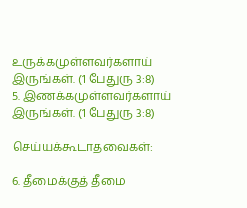உருக்கமுள்ளவர்களாய் இருங்கள். (1 பேதுரு 3:8)
5. இணக்கமுள்ளவர்களாய் இருங்கள். (1 பேதுரு 3:8)

செய்யக்கூடாதவைகள்:

6. தீமைக்குத் தீமை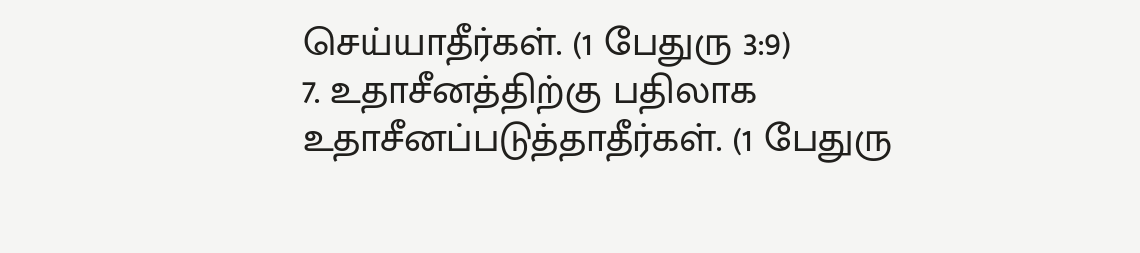செய்யாதீர்கள். (1 பேதுரு 3:9)
7. உதாசீனத்திற்கு பதிலாக உதாசீனப்படுத்தாதீர்கள். (1 பேதுரு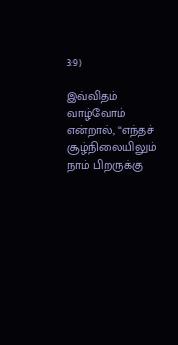3:9)

இவ்விதம் வாழ்வோம் என்றால், “எந்தச் சூழ்நிலையிலும் நாம் பிறருக்கு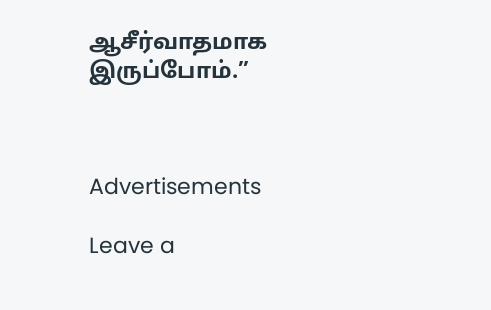ஆசீர்வாதமாக இருப்போம்.”



Advertisements

Leave a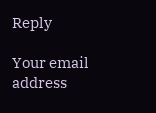Reply

Your email address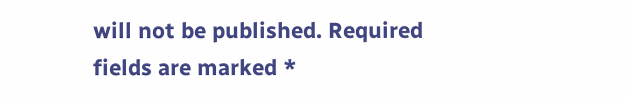will not be published. Required fields are marked *